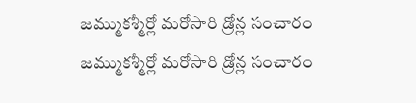జమ్ముకశ్మీర్లో మరోసారి డ్రోన్ల సంచారం
జమ్ముకశ్మీర్లో మరోసారి డ్రోన్ల సంచారం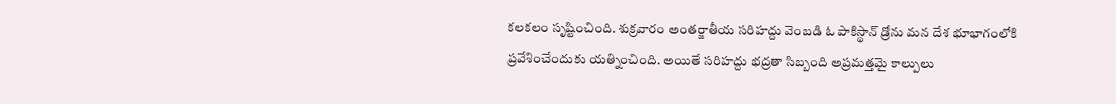కలకలం సృష్టించింది. శుక్రవారం అంతర్జాతీయ సరిహద్దు వెంబడి ఓ పాకిస్థాన్ డ్రోను మన దేశ భూభాగంలోకి ప్రవేశించేందుకు యత్నించింది. అయితే సరిహద్దు భద్రతా సిబ్బంది అప్రమత్తమై కాల్పులు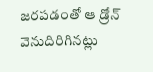జరపడంతో ఆ డ్రోన్ వెనుదిరిగినట్లు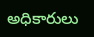అధికారులు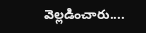వెల్లడించారు....